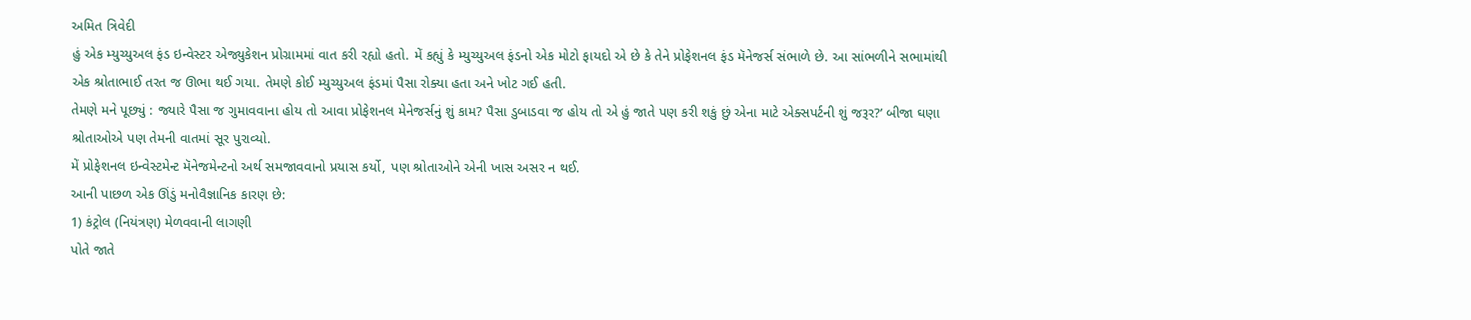અમિત ત્રિવેદી
હું એક મ્યુચ્યુઅલ ફંડ ઇન્વેસ્ટર એજ્યુકેશન પ્રોગ્રામમાં વાત કરી રહ્યો હતો. મેં કહ્યું કે મ્યુચ્યુઅલ ફંડનો એક મોટો ફાયદો એ છે કે તેને પ્રોફેશનલ ફંડ મૅનેજર્સ સંભાળે છે. આ સાંભળીને સભામાંથી એક શ્રોતાભાઈ તરત જ ઊભા થઈ ગયા. તેમણે કોઈ મ્યુચ્યુઅલ ફંડમાં પૈસા રોક્યા હતા અને ખોટ ગઈ હતી.
તેમણે મને પૂછ્યું : જ્યારે પૈસા જ ગુમાવવાના હોય તો આવા પ્રોફેશનલ મેનેજર્સનું શું કામ? પૈસા ડુબાડવા જ હોય તો એ હું જાતે પણ કરી શકું છું એના માટે એક્સપર્ટની શું જરૂર?’ બીજા ઘણા શ્રોતાઓએ પણ તેમની વાતમાં સૂર પુરાવ્યો.
મેં પ્રોફેશનલ ઇન્વેસ્ટમેન્ટ મૅનેજમેન્ટનો અર્થ સમજાવવાનો પ્રયાસ કર્યો, પણ શ્રોતાઓને એની ખાસ અસર ન થઈ.
આની પાછળ એક ઊંડું મનોવૈજ્ઞાનિક કારણ છે:
1) કંટ્રોલ (નિયંત્રણ) મેળવવાની લાગણી
પોતે જાતે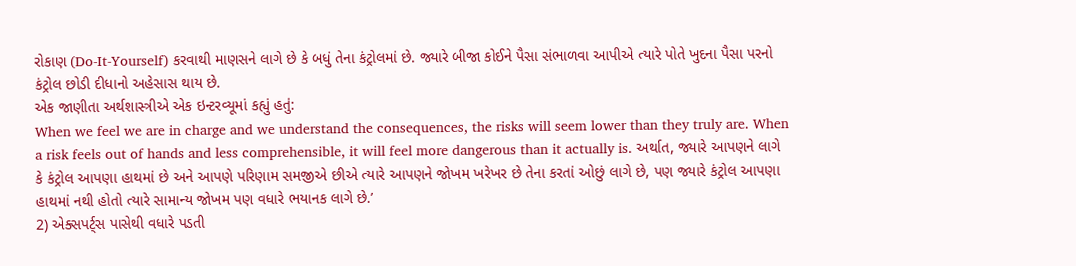રોકાણ (Do-It-Yourself) કરવાથી માણસને લાગે છે કે બધું તેના કંટ્રોલમાં છે. જ્યારે બીજા કોઈને પૈસા સંભાળવા આપીએ ત્યારે પોતે ખુદના પૈસા પરનો કંટ્રોલ છોડી દીધાનો અહેસાસ થાય છે.
એક જાણીતા અર્થશાસ્ત્રીએ એક ઇન્ટરવ્યૂમાં કહ્યું હતું:
When we feel we are in charge and we understand the consequences, the risks will seem lower than they truly are. When a risk feels out of hands and less comprehensible, it will feel more dangerous than it actually is. અર્થાત, જ્યારે આપણને લાગે કે કંટ્રોલ આપણા હાથમાં છે અને આપણે પરિણામ સમજીએ છીએ ત્યારે આપણને જોખમ ખરેખર છે તેના કરતાં ઓછું લાગે છે, પણ જ્યારે કંટ્રોલ આપણા હાથમાં નથી હોતો ત્યારે સામાન્ય જોખમ પણ વધારે ભયાનક લાગે છે.’
2) એક્સપર્ટ્સ પાસેથી વધારે પડતી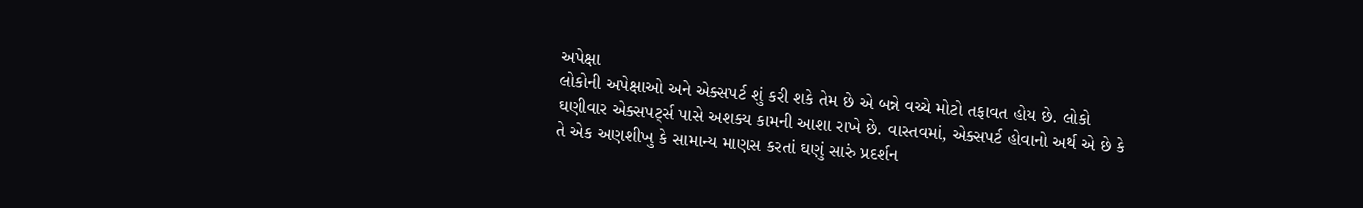અપેક્ષા
લોકોની અપેક્ષાઓ અને એક્સપર્ટ શું કરી શકે તેમ છે એ બન્ને વચ્ચે મોટો તફાવત હોય છે. લોકો ઘણીવાર એક્સપર્ટ્સ પાસે અશક્ય કામની આશા રાખે છે. વાસ્તવમાં, એક્સપર્ટ હોવાનો અર્થ એ છે કે તે એક અણશીખુ કે સામાન્ય માણસ કરતાં ઘણું સારું પ્રદર્શન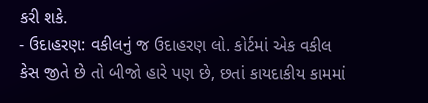કરી શકે.
- ઉદાહરણ: વકીલનું જ ઉદાહરણ લો. કોર્ટમાં એક વકીલ કેસ જીતે છે તો બીજો હારે પણ છે, છતાં કાયદાકીય કામમાં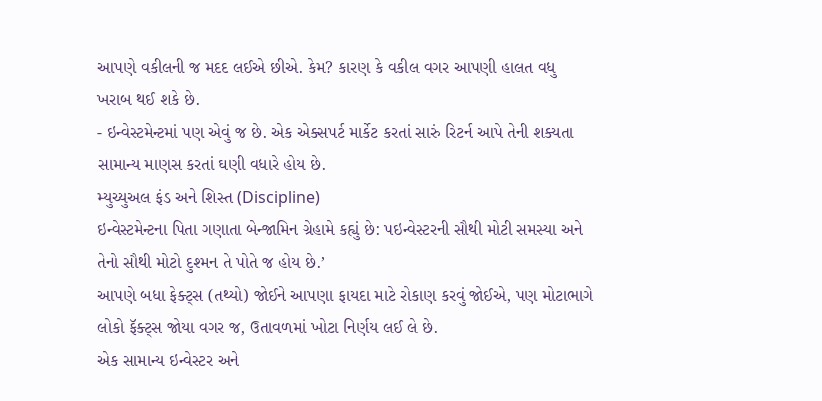આપણે વકીલની જ મદદ લઈએ છીએ. કેમ? કારણ કે વકીલ વગર આપણી હાલત વધુ ખરાબ થઈ શકે છે.
- ઇન્વેસ્ટમેન્ટમાં પણ એવું જ છે. એક એક્સપર્ટ માર્કેટ કરતાં સારું રિટર્ન આપે તેની શક્યતા સામાન્ય માણસ કરતાં ઘણી વધારે હોય છે.
મ્યુચ્યુઅલ ફંડ અને શિસ્ત (Discipline)
ઇન્વેસ્ટમેન્ટના પિતા ગણાતા બેન્જામિન ગ્રેહામે કહ્યું છે: પઇન્વેસ્ટરની સૌથી મોટી સમસ્યા અને તેનો સૌથી મોટો દુશ્મન તે પોતે જ હોય છે.’
આપણે બધા ફેક્ટ્સ (તથ્યો) જોઈને આપણા ફાયદા માટે રોકાણ કરવું જોઈએ, પણ મોટાભાગે લોકો ફૅક્ટ્સ જોયા વગર જ, ઉતાવળમાં ખોટા નિર્ણય લઈ લે છે.
એક સામાન્ય ઇન્વેસ્ટર અને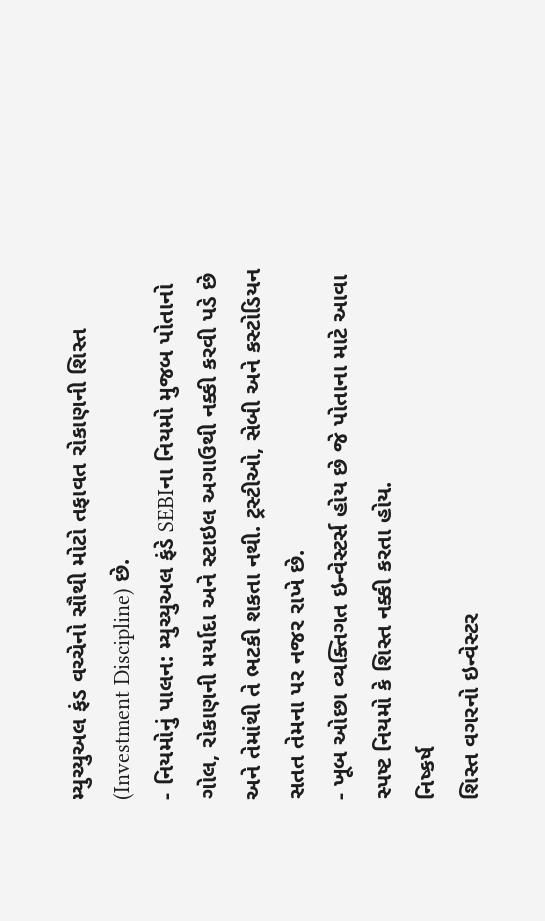મ્યુચ્યુઅલ ફંડ વચ્ચેનો સૌથી મોટો તફાવત રોકાણની શિસ્ત (Investment Discipline) છે.
- નિયમોનું પાલન: મ્યુચ્યુઅલ ફંડે SEBIના નિયમો મુજબ પોતાનો ગોલ, રોકાણની મર્યાદા અને સ્ટાઇલ અગાઉથી નક્કી કરવી પડે છે અને તેમાંથી તે ભટકી શકતા નથી. ટ્રસ્ટીઓ, સેબી અને કસ્ટોડિયન સતત તેમના પર નજર રાખે છે.
- ખૂબ ઓછા વ્યક્તિગત ઇન્વેસ્ટર્સ હોય છે જે પોતાના માટે આવા સ્પષ્ટ નિયમો કે શિસ્ત નક્કી કરતા હોય.
નિષ્કર્ષ
શિસ્ત વગરનો ઇન્વેસ્ટર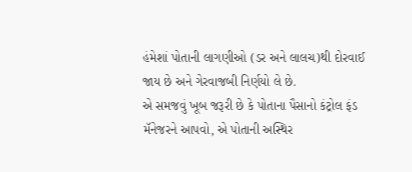હંમેશાં પોતાની લાગણીઓ (ડર અને લાલચ)થી દોરવાઈ જાય છે અને ગેરવાજબી નિર્ણયો લે છે.
એ સમજવું ખૂબ જરૂરી છે કે પોતાના પૈસાનો કંટ્રોલ ફંડ મૅનેજરને આપવો, એ પોતાની અસ્થિર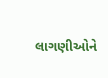લાગણીઓને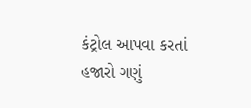કંટ્રોલ આપવા કરતાં હજારો ગણું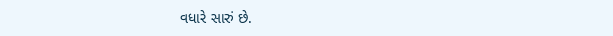વધારે સારું છે.